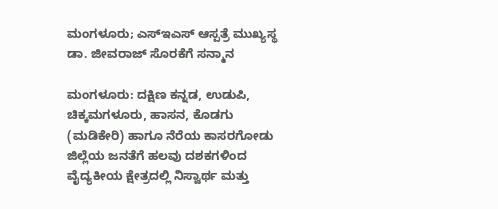ಮಂಗಳೂರು; ಎಸ್‌ಇಎಸ್ ಆಸ್ಪತ್ರೆ ಮುಖ್ಯಸ್ಥ ಡಾ. ಜೀವರಾಜ್ ಸೊರಕೆಗೆ ಸನ್ಮಾನ

ಮಂಗಳೂರು: ದಕ್ಷಿಣ ಕನ್ನಡ, ಉಡುಪಿ, ಚಿಕ್ಕಮಗಳೂರು, ಹಾಸನ, ಕೊಡಗು (ಮಡಿಕೇರಿ) ಹಾಗೂ ನೆರೆಯ ಕಾಸರಗೋಡು ಜಿಲ್ಲೆಯ ಜನತೆಗೆ ಹಲವು ದಶಕಗಳಿಂದ ವೈದ್ಯಕೀಯ ಕ್ಷೇತ್ರದಲ್ಲಿ ನಿಸ್ವಾರ್ಥ ಮತ್ತು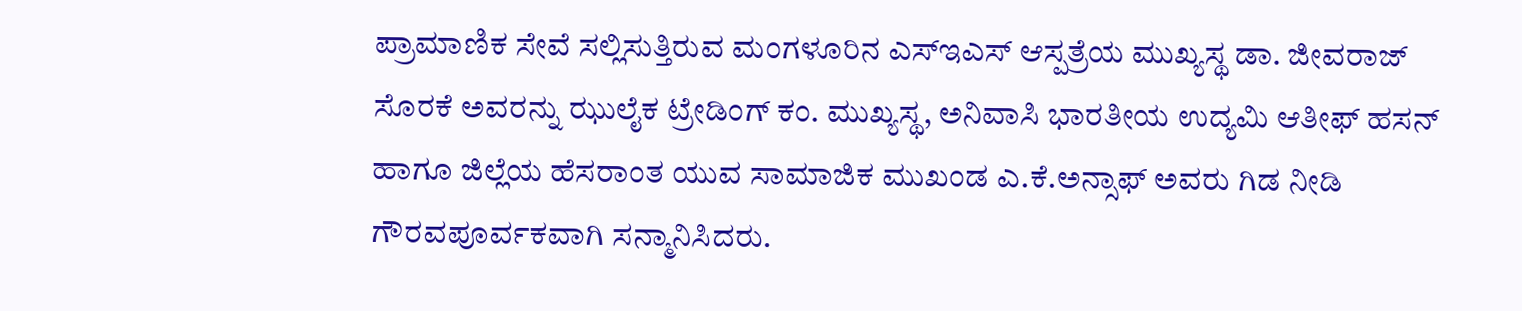ಪ್ರಾಮಾಣಿಕ ಸೇವೆ ಸಲ್ಲಿಸುತ್ತಿರುವ ಮಂಗಳೂರಿನ ಎಸ್‌ಇಎಸ್ ಆಸ್ಪತ್ರೆಯ ಮುಖ್ಯಸ್ಥ ಡಾ. ಜೀವರಾಜ್ ಸೊರಕೆ ಅವರನ್ನು ಝುಲೈಕ ಟ್ರೇಡಿಂಗ್ ಕಂ. ಮುಖ್ಯಸ್ಥ, ಅನಿವಾಸಿ ಭಾರತೀಯ ಉದ್ಯಮಿ ಆತೀಫ್ ಹಸನ್ ಹಾಗೂ ಜಿಲ್ಲೆಯ ಹೆಸರಾಂತ ಯುವ ಸಾಮಾಜಿಕ ಮುಖಂಡ ಎ.ಕೆ.ಅನ್ಸಾಫ್ ಅವರು ಗಿಡ ನೀಡಿ ಗೌರವಪೂರ್ವಕವಾಗಿ ಸನ್ಮಾನಿಸಿದರು.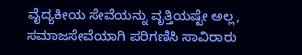ವೈದ್ಯಕೀಯ ಸೇವೆಯನ್ನು ವೃತ್ತಿಯಷ್ಟೇ ಅಲ್ಲ, ಸಮಾಜಸೇವೆಯಾಗಿ ಪರಿಗಣಿಸಿ ಸಾವಿರಾರು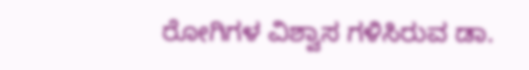ರೋಗಿಗಳ ವಿಶ್ವಾಸ ಗಳಿಸಿರುವ ಡಾ.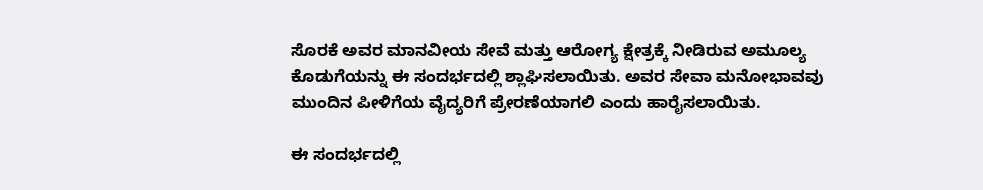ಸೊರಕೆ ಅವರ ಮಾನವೀಯ ಸೇವೆ ಮತ್ತು ಆರೋಗ್ಯ ಕ್ಷೇತ್ರಕ್ಕೆ ನೀಡಿರುವ ಅಮೂಲ್ಯ ಕೊಡುಗೆಯನ್ನು ಈ ಸಂದರ್ಭದಲ್ಲಿ ಶ್ಲಾಘಿಸಲಾಯಿತು. ಅವರ ಸೇವಾ ಮನೋಭಾವವು ಮುಂದಿನ ಪೀಳಿಗೆಯ ವೈದ್ಯರಿಗೆ ಪ್ರೇರಣೆಯಾಗಲಿ ಎಂದು ಹಾರೈಸಲಾಯಿತು.

ಈ ಸಂದರ್ಭದಲ್ಲಿ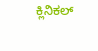ಕ್ಲಿನಿಕಲ್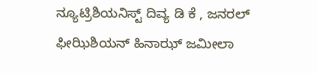ನ್ಯೂಟ್ರಿಶಿಯನಿಸ್ಟ್ ದಿವ್ಯ ಡಿ ಕೆ , ಜನರಲ್ ಫೀಝಿಶಿಯನ್ ಹಿನಾಝ್ ಜಮೀಲಾ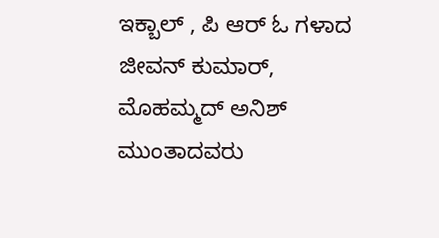ಇಕ್ಬಾಲ್ , ಪಿ ಆರ್ ಓ ಗಳಾದ ಜೀವನ್ ಕುಮಾರ್, ಮೊಹಮ್ಮದ್ ಅನಿಶ್ ಮುಂತಾದವರು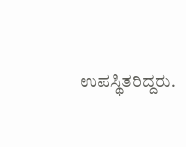ಉಪಸ್ಥಿತರಿದ್ದರು.